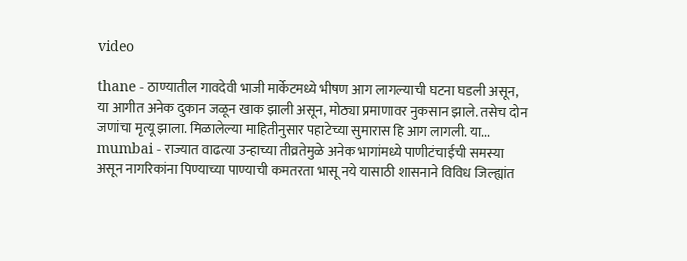video

thane - ठाण्यातील गावदेवी भाजी मार्केटमध्ये भीषण आग लागल्याची घटना घडली असून, या आगीत अनेक दुकान जळून खाक झाली असून, मोठ्या प्रमाणावर नुकसान झाले. तसेच दोन जणांचा मृत्यू झाला. मिळालेल्या माहितीनुसार पहाटेच्या सुमारास हि आग लागली. या...
mumbai - राज्यात वाढत्या उन्हाच्या तीव्रतेमुळे अनेक भागांमध्ये पाणीटंचाईची समस्या असून नागरिकांना पिण्याच्या पाण्याची कमतरता भासू नये यासाठी शासनाने विविध जिल्ह्यांत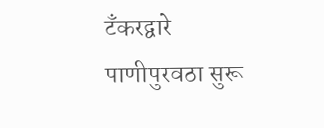टँकरद्वारे पाणीपुरवठा सुरू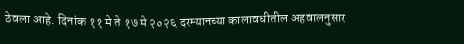ठेवला आहे. दिनांक ११ मे ते १७ मे २०२६ दरम्यानच्या कालावधीतील अहवालनुसार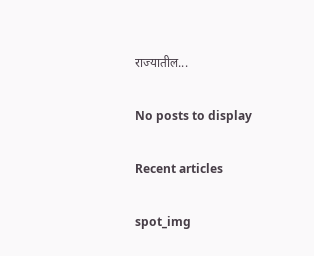राज्यातील...

No posts to display

Recent articles

spot_img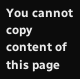You cannot copy content of this page